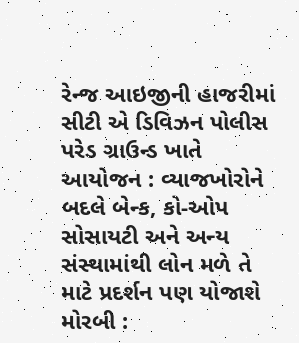રેન્જ આઇજીની હાજરીમાં સીટી એ ડિવિઝન પોલીસ પરેડ ગ્રાઉન્ડ ખાતે આયોજન : વ્યાજખોરોને બદલે બેન્ક, કો-ઓપ સોસાયટી અને અન્ય સંસ્થામાંથી લોન મળે તે માટે પ્રદર્શન પણ યોજાશે મોરબી :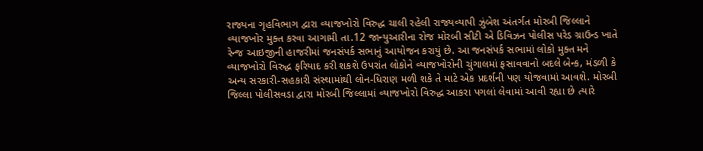રાજ્યના ગૃહવિભાગ દ્વારા વ્યાજખોરો વિરુદ્ધ ચાલી રહેલી રાજ્યવ્યાપી ઝુંબેશ અંતર્ગત મોરબી જિલ્લાને વ્યાજખોર મુક્ત કરવા આગામી તા.12 જાન્યુઆરીના રોજ મોરબી સીટી એ ડિવિઝન પોલીસ પરેડ ગ્રાઉન્ડ ખાતે રેન્જ આઇજીની હાજરીમાં જનસંપર્ક સભાનું આયોજન કરાયું છે. આ જનસંપર્ક સભામાં લોકો મુક્ત મને વ્યાજખોરો વિરુદ્ધ ફરિયાદ કરી શકશે ઉપરાંત લોકોને વ્યાજખોરોની ચુંગાલમાં ફસાવવાનો બદલે બેન્ક, મંડળી કે અન્ય સરકારી-સહકારી સંસ્થામાંથી લોન-ધિરાણ મળી શકે તે માટે એક પ્રદર્શની પણ યોજવામાં આવશે. મોરબી જિલ્લા પોલીસવડા દ્વારા મોરબી જિલ્લામાં વ્યાજખોરો વિરુદ્ધ આકરા પગલાં લેવામાં આવી રહ્યા છે ત્યારે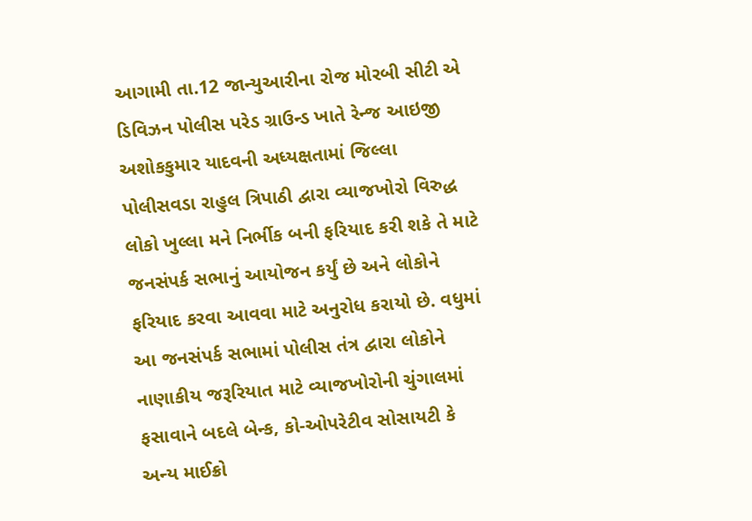આગામી તા.12 જાન્યુઆરીના રોજ મોરબી સીટી એ ડિવિઝન પોલીસ પરેડ ગ્રાઉન્ડ ખાતે રેન્જ આઇજી અશોકકુમાર યાદવની અધ્યક્ષતામાં જિલ્લા પોલીસવડા રાહુલ ત્રિપાઠી દ્વારા વ્યાજખોરો વિરુદ્ધ લોકો ખુલ્લા મને નિર્ભીક બની ફરિયાદ કરી શકે તે માટે જનસંપર્ક સભાનું આયોજન કર્યું છે અને લોકોને ફરિયાદ કરવા આવવા માટે અનુરોધ કરાયો છે. વધુમાં આ જનસંપર્ક સભામાં પોલીસ તંત્ર દ્વારા લોકોને નાણાકીય જરૂરિયાત માટે વ્યાજખોરોની ચુંગાલમાં ફસાવાને બદલે બેન્ક, કો-ઓપરેટીવ સોસાયટી કે અન્ય માઈક્રો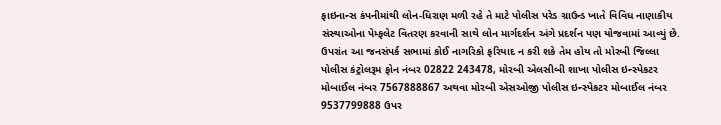ફાઇનાન્સ કંપનીમાંથી લોન-ધિરાણ મળી રહે તે માટે પોલીસ પરેડ ગ્રાઉન્ડ ખાતે વિવિધ નાણાકીય સંસ્થાઓના પેમ્ફલેટ વિતરણ કરવાની સાથે લોન માર્ગદર્શન અંગે પ્રદર્શન પણ યોજવામાં આવ્યું છે. ઉપરાંત આ જનસંપર્ક સભામાં કોઈ નાગરિકો ફરિયાદ ન કરી શકે તેમ હોય તો મોરબી જિલ્લા પોલીસ કંટ્રોલરૂમ ફોન નંબર 02822 243478, મોરબી એલસીબી શાખા પોલીસ ઇન્સ્પેકટર મોબાઈલ નંબર 7567888867 અથવા મોરબી એસઓજી પોલીસ ઇન્સ્પેકટર મોબાઈલ નંબર 9537799888 ઉપર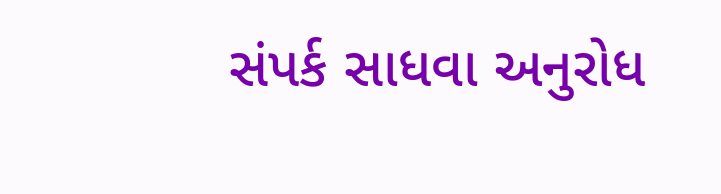સંપર્ક સાધવા અનુરોધ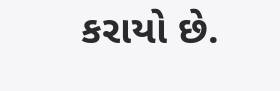કરાયો છે.